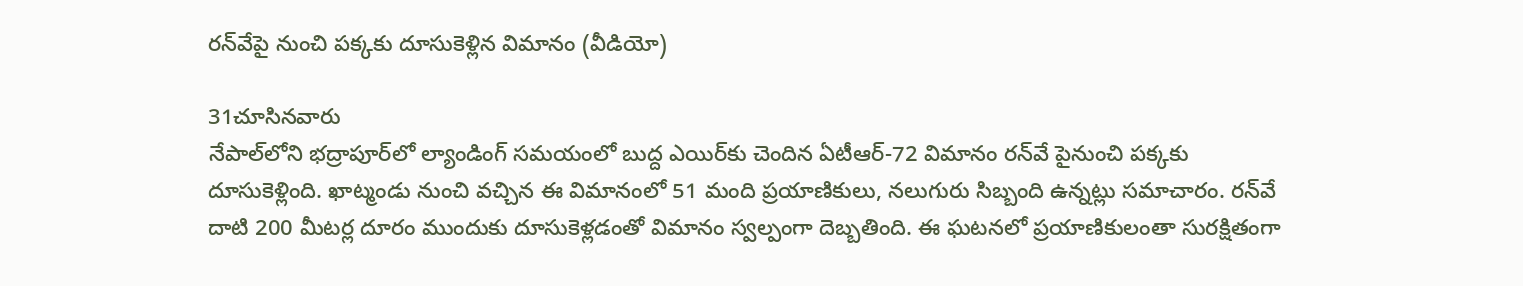రన్‌వేపై నుంచి పక్కకు దూసుకెళ్లిన విమానం (వీడియో)

31చూసినవారు
నేపాల్‌‌లోని భద్రాపూర్‌లో ల్యాండింగ్ సమయంలో బుద్ద ఎయిర్‌కు చెందిన ఏటీఆర్-72 విమానం రన్‌వే పైనుంచి పక్కకు దూసుకెళ్లింది. ఖాట్మండు నుంచి వచ్చిన ఈ విమానంలో 51 మంది ప్రయాణికులు, నలుగురు సిబ్బంది ఉన్నట్లు సమాచారం. రన్‌వే దాటి 200 మీటర్ల దూరం ముందుకు దూసుకెళ్లడంతో విమానం స్వల్పంగా దెబ్బతింది. ఈ ఘటనలో ప్రయాణికులంతా సురక్షితంగా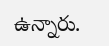ఉన్నారు.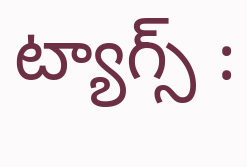ట్యాగ్స్ :